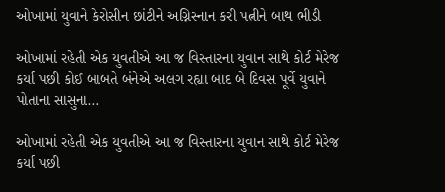ઓખામાં યુવાને કેરોસીન છાંટીને અગ્નિસ્નાન કરી પત્નીને બાથ ભીડી

ઓખામાં રહેતી એક યુવતીએ આ જ વિસ્તારના યુવાન સાથે કોર્ટ મેરેજ કર્યા પછી કોઈ બાબતે બંનેએ અલગ રહ્યા બાદ બે દિવસ પૂર્વે યુવાને પોતાના સાસુના…

ઓખામાં રહેતી એક યુવતીએ આ જ વિસ્તારના યુવાન સાથે કોર્ટ મેરેજ કર્યા પછી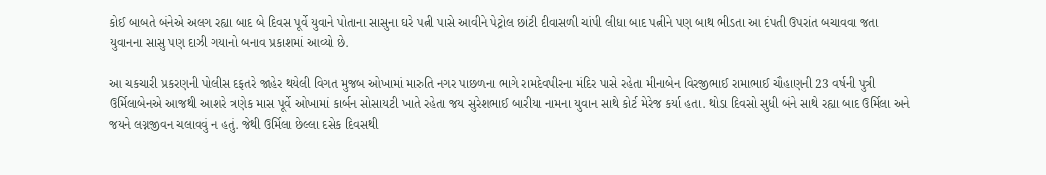કોઈ બાબતે બંનેએ અલગ રહ્યા બાદ બે દિવસ પૂર્વે યુવાને પોતાના સાસુના ઘરે પત્ની પાસે આવીને પેટ્રોલ છાંટી દીવાસળી ચાંપી લીધા બાદ પત્નીને પણ બાથ ભીડતા આ દંપતી ઉપરાંત બચાવવા જતા યુવાનના સાસુ પણ દાઝી ગયાનો બનાવ પ્રકાશમાં આવ્યો છે.

આ ચકચારી પ્રકરણની પોલીસ દફતરે જાહેર થયેલી વિગત મુજબ ઓખામાં મારુતિ નગર પાછળના ભાગે રામદેવપીરના મંદિર પાસે રહેતા મીનાબેન વિરજીભાઈ રામાભાઈ ચૌહાણની 23 વર્ષની પુત્રી ઉર્મિલાબેનએ આજથી આશરે ત્રણેક માસ પૂર્વે ઓખામાં કાર્બન સોસાયટી ખાતે રહેતા જય સુરેશભાઈ બારીયા નામના યુવાન સાથે કોર્ટ મેરેજ કર્યા હતા. થોડા દિવસો સુધી બંને સાથે રહ્યા બાદ ઉર્મિલા અને જયને લગ્નજીવન ચલાવવું ન હતું. જેથી ઉર્મિલા છેલ્લા દસેક દિવસથી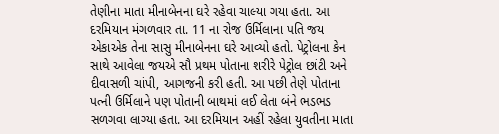તેણીના માતા મીનાબેનના ઘરે રહેવા ચાલ્યા ગયા હતા. આ દરમિયાન મંગળવાર તા. 11 ના રોજ ઉર્મિલાના પતિ જય એકાએક તેના સાસુ મીનાબેનના ઘરે આવ્યો હતો. પેટ્રોલના કેન સાથે આવેલા જયએ સૌ પ્રથમ પોતાના શરીરે પેટ્રોલ છાંટી અને દીવાસળી ચાંપી, આગજની કરી હતી. આ પછી તેણે પોતાના પત્ની ઉર્મિલાને પણ પોતાની બાથમાં લઈ લેતા બંને ભડભડ સળગવા લાગ્યા હતા. આ દરમિયાન અહીં રહેલા યુવતીના માતા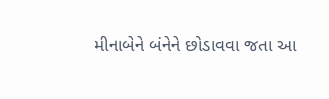મીનાબેને બંનેને છોડાવવા જતા આ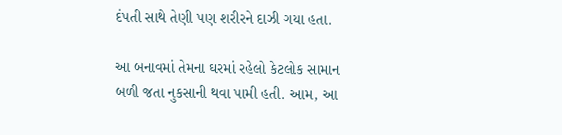દંપતી સાથે તેણી પણ શરીરને દાઝી ગયા હતા.

આ બનાવમાં તેમના ઘરમાં રહેલો કેટલોક સામાન બળી જતા નુકસાની થવા પામી હતી. આમ, આ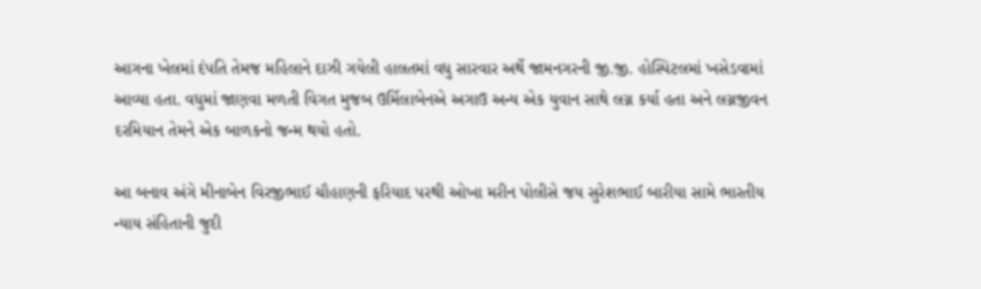આગના ખેલમાં દંપતિ તેમજ મહિલાને દાઝી ગયેલી હાલતમાં વધુ સારવાર અર્થે જામનગરની જી.જી. હોસ્પિટલમાં ખસેડવામાં આવ્યા હતા. વધુમાં જાણવા મળતી વિગત મુજબ ઉર્મિલાબેનએ અગાઉ અન્ય એક યુવાન સાથે લગ્ન કર્યા હતા અને લગ્નજીવન દરમિયાન તેમને એક બાળકનો જન્મ થયો હતો.

આ બનાવ અંગે મીનાબેન વિરજીભાઈ ચૌહાણની ફરિયાદ પરથી ઓખા મરીન પોલીસે જય સુરેશભાઈ બારીયા સામે ભારતીય ન્યાય સંહિતાની જુદી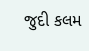જુદી કલમ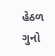હેઠળ ગુનો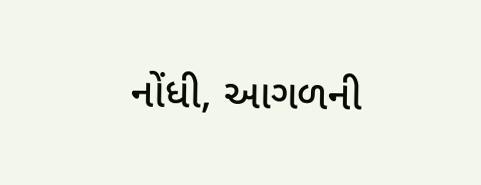નોંધી, આગળની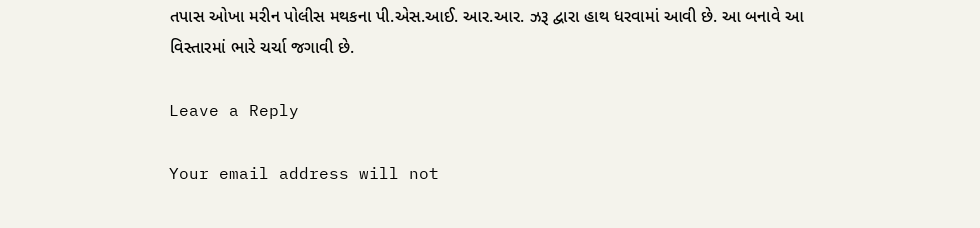તપાસ ઓખા મરીન પોલીસ મથકના પી.એસ.આઈ. આર.આર. ઝરૂ દ્વારા હાથ ધરવામાં આવી છે. આ બનાવે આ વિસ્તારમાં ભારે ચર્ચા જગાવી છે.

Leave a Reply

Your email address will not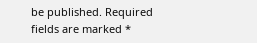be published. Required fields are marked *